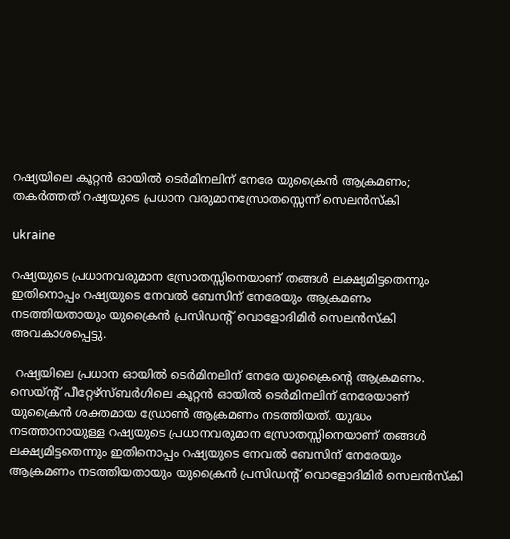റഷ്യയിലെ കൂറ്റന്‍ ഓയില്‍ ടെര്‍മിനലിന് നേരേ യുക്രൈന്‍ ആക്രമണം; തകര്‍ത്തത് റഷ്യയുടെ പ്രധാന വരുമാനസ്രോതസ്സെന്ന് സെലന്‍സ്‌കി

ukraine

റഷ്യയുടെ പ്രധാനവരുമാന സ്രോതസ്സിനെയാണ് തങ്ങള്‍ ലക്ഷ്യമിട്ടതെന്നും ഇതിനൊപ്പം റഷ്യയുടെ നേവല്‍ ബേസിന് നേരേയും ആക്രമണം നടത്തിയതായും യുക്രൈന്‍ പ്രസിഡന്റ് വൊളോദിമിര്‍ സെലന്‍സ്‌കി അവകാശപ്പെട്ടു.

 റഷ്യയിലെ പ്രധാന ഓയില്‍ ടെര്‍മിനലിന് നേരേ യുക്രൈന്റെ ആക്രമണം. സെയ്ന്റ് പീറ്റേഴ്‌സ്ബര്‍ഗിലെ കൂറ്റന്‍ ഓയില്‍ ടെര്‍മിനലിന് നേരേയാണ് യുക്രൈന്‍ ശക്തമായ ഡ്രോണ്‍ ആക്രമണം നടത്തിയത്. യുദ്ധം നടത്താനായുള്ള റഷ്യയുടെ പ്രധാനവരുമാന സ്രോതസ്സിനെയാണ് തങ്ങള്‍ ലക്ഷ്യമിട്ടതെന്നും ഇതിനൊപ്പം റഷ്യയുടെ നേവല്‍ ബേസിന് നേരേയും ആക്രമണം നടത്തിയതായും യുക്രൈന്‍ പ്രസിഡന്റ് വൊളോദിമിര്‍ സെലന്‍സ്‌കി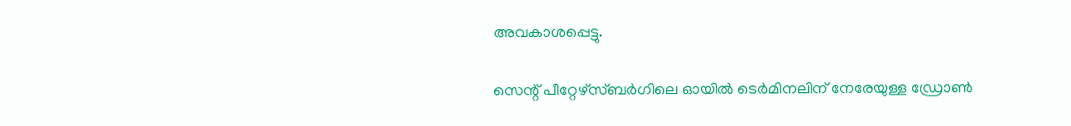അവകാശപ്പെട്ടു.

സെന്റ് പീറ്റേഴ്‌സ്ബര്‍ഗിലെ ഓയില്‍ ടെര്‍മിനലിന് നേരേയുള്ള ഡ്രോണ്‍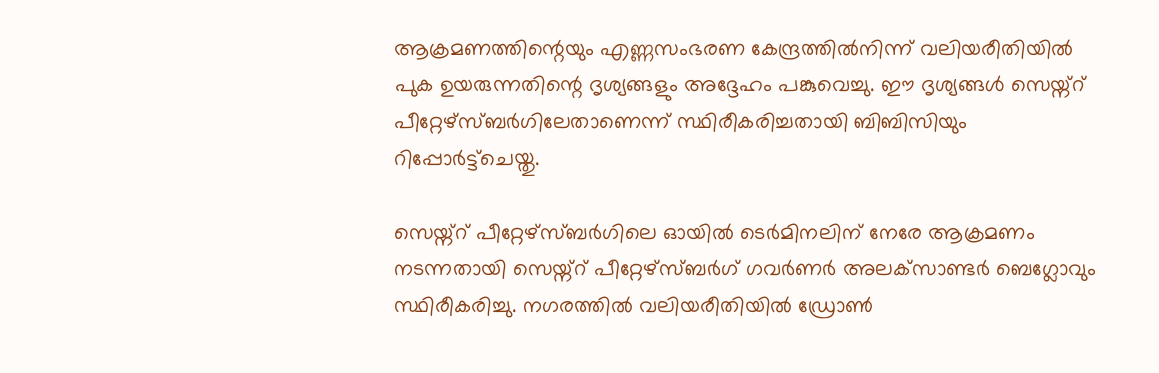ആക്രമണത്തിന്റെയും എണ്ണസംഭരണ കേന്ദ്രത്തില്‍നിന്ന് വലിയരീതിയില്‍ പുക ഉയരുന്നതിന്റെ ദൃശ്യങ്ങളും അദ്ദേഹം പങ്കുവെച്ചു. ഈ ദൃശ്യങ്ങള്‍ സെയ്ന്റ് പീറ്റേഴ്‌സ്ബര്‍ഗിലേതാണെന്ന് സ്ഥിരീകരിച്ചതായി ബിബിസിയും റിപ്പോര്‍ട്ട്‌ചെയ്തു.

സെയ്ന്റ് പീറ്റേഴ്‌സ്ബര്‍ഗിലെ ഓയില്‍ ടെര്‍മിനലിന് നേരേ ആക്രമണം നടന്നതായി സെയ്ന്റ് പീറ്റേഴ്‌സ്ബര്‍ഗ് ഗവര്‍ണര്‍ അലക്‌സാണ്ടര്‍ ബെഗ്ലോവും സ്ഥിരീകരിച്ചു. നഗരത്തില്‍ വലിയരീതിയില്‍ ഡ്രോണ്‍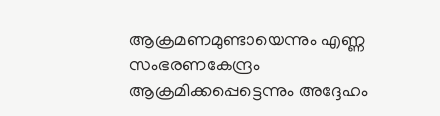ആക്രമണമുണ്ടായെന്നും എണ്ണ സംഭരണകേന്ദ്രം ആക്രമിക്കപ്പെട്ടെന്നും അദ്ദേഹം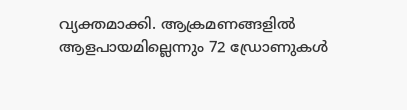വ്യക്തമാക്കി. ആക്രമണങ്ങളില്‍ ആളപായമില്ലെന്നും 72 ഡ്രോണുകള്‍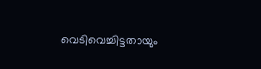വെടിവെച്ചിട്ടതായും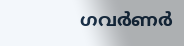ഗവര്‍ണര്‍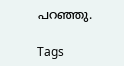പറഞ്ഞു.

Tags